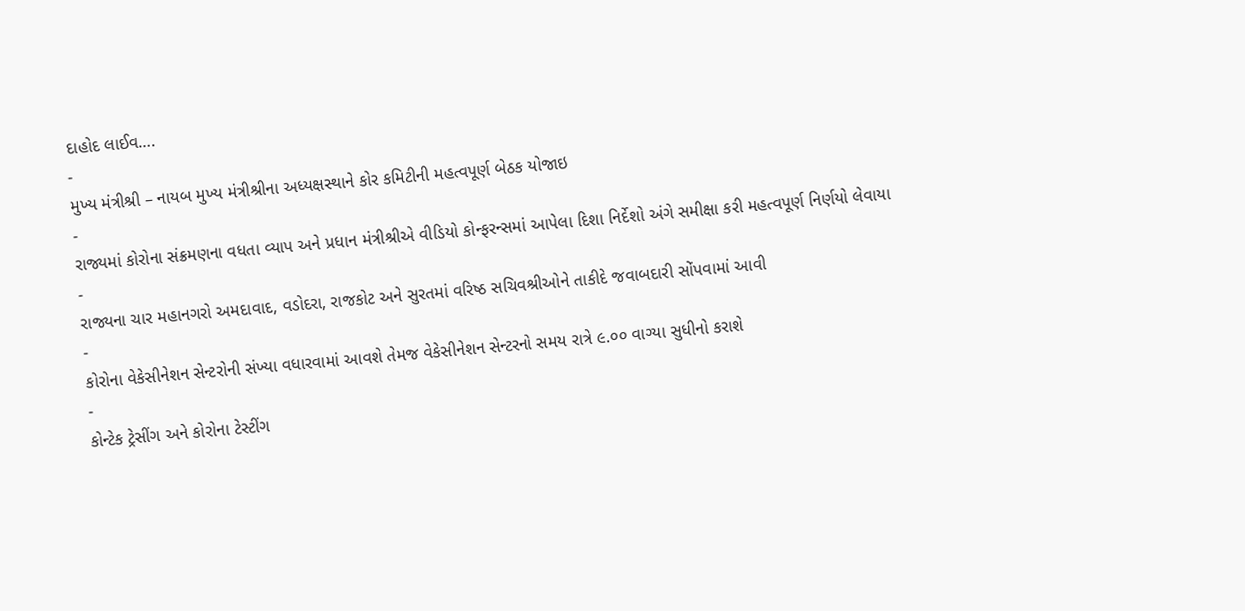દાહોદ લાઈવ….
-
મુખ્ય મંત્રીશ્રી – નાયબ મુખ્ય મંત્રીશ્રીના અધ્યક્ષસ્થાને કોર કમિટીની મહત્વપૂર્ણ બેઠક યોજાઇ
-
રાજ્યમાં કોરોના સંક્રમણના વધતા વ્યાપ અને પ્રધાન મંત્રીશ્રીએ વીડિયો કોન્ફરન્સમાં આપેલા દિશા નિર્દેશો અંગે સમીક્ષા કરી મહત્વપૂર્ણ નિર્ણયો લેવાયા
-
રાજ્યના ચાર મહાનગરો અમદાવાદ, વડોદરા, રાજકોટ અને સુરતમાં વરિષ્ઠ સચિવશ્રીઓને તાકીદે જવાબદારી સોંપવામાં આવી
-
કોરોના વેકેસીનેશન સેન્ટરોની સંખ્યા વધારવામાં આવશે તેમજ વેકેસીનેશન સેન્ટરનો સમય રાત્રે ૯.૦૦ વાગ્યા સુધીનો કરાશે
-
કોન્ટેક ટ્રેસીંગ અને કોરોના ટેસ્ટીંગ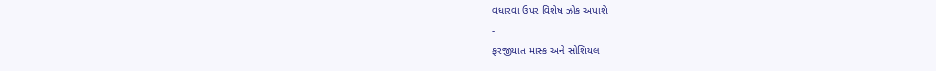વધારવા ઉપર વિશેષ ઝોક અપાશે
-
ફરજીયાત માસ્ક અને સોશિયલ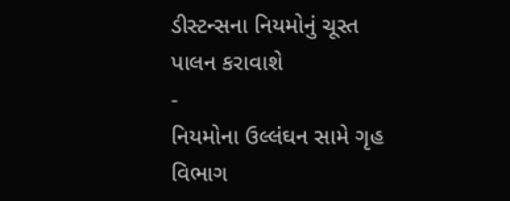ડીસ્ટન્સના નિયમોનું ચૂસ્ત પાલન કરાવાશે
-
નિયમોના ઉલ્લંઘન સામે ગૃહ વિભાગ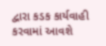દ્વારા કડક કાર્યવાહી કરવામાં આવશે